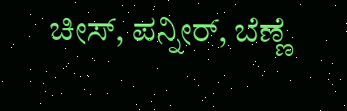ಚೀಸ್‌, ಪನ್ನೀರ್‌, ಬೆಣ್ಣೆ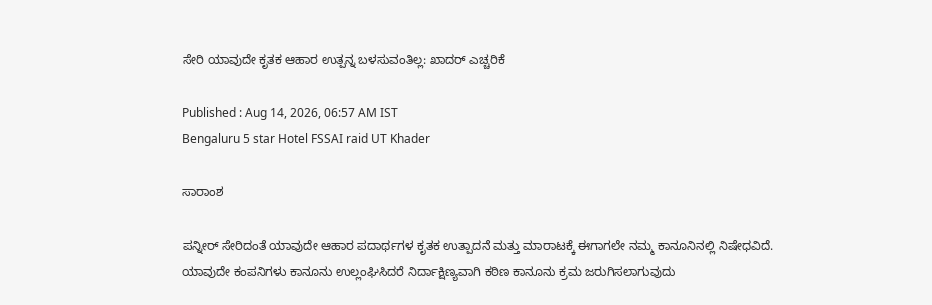ಸೇರಿ ಯಾವುದೇ ಕೃತಕ ಆಹಾರ ಉತ್ಪನ್ನ ಬಳಸುವಂತಿಲ್ಲ: ಖಾದರ್‌ ಎಚ್ಚರಿಕೆ

Published : Aug 14, 2026, 06:57 AM IST
Bengaluru 5 star Hotel FSSAI raid UT Khader

ಸಾರಾಂಶ

ಪನ್ನೀರ್‌ ಸೇರಿದಂತೆ ಯಾವುದೇ ಆಹಾರ ಪದಾರ್ಥಗಳ ಕೃತಕ ಉತ್ಪಾದನೆ ಮತ್ತು ಮಾರಾಟಕ್ಕೆ ಈಗಾಗಲೇ ನಮ್ಮ ಕಾನೂನಿನಲ್ಲಿ ನಿಷೇಧವಿದೆ. ಯಾವುದೇ ಕಂಪನಿಗಳು ಕಾನೂನು ಉಲ್ಲಂಘಿಸಿದರೆ ನಿರ್ದಾಕ್ಷಿಣ್ಯವಾಗಿ ಕಠಿಣ ಕಾನೂನು ಕ್ರಮ ಜರುಗಿಸಲಾಗುವುದು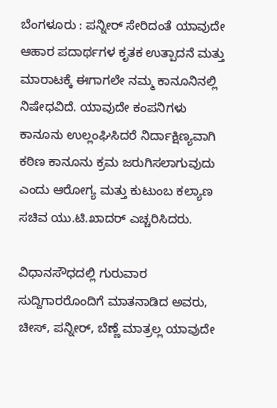ಬೆಂಗಳೂರು : ಪನ್ನೀರ್‌ ಸೇರಿದಂತೆ ಯಾವುದೇ ಆಹಾರ ಪದಾರ್ಥಗಳ ಕೃತಕ ಉತ್ಪಾದನೆ ಮತ್ತು ಮಾರಾಟಕ್ಕೆ ಈಗಾಗಲೇ ನಮ್ಮ ಕಾನೂನಿನಲ್ಲಿ ನಿಷೇಧವಿದೆ. ಯಾವುದೇ ಕಂಪನಿಗಳು ಕಾನೂನು ಉಲ್ಲಂಘಿಸಿದರೆ ನಿರ್ದಾಕ್ಷಿಣ್ಯವಾಗಿ ಕಠಿಣ ಕಾನೂನು ಕ್ರಮ ಜರುಗಿಸಲಾಗುವುದು ಎಂದು ಆರೋಗ್ಯ ಮತ್ತು ಕುಟುಂಬ ಕಲ್ಯಾಣ ಸಚಿವ ಯು.ಟಿ.ಖಾದರ್‌ ಎಚ್ಚರಿಸಿದರು.

ವಿಧಾನಸೌಧದಲ್ಲಿ ಗುರುವಾರ ಸುದ್ದಿಗಾರರೊಂದಿಗೆ ಮಾತನಾಡಿದ ಅವರು, ಚೀಸ್‌, ಪನ್ನೀರ್‌, ಬೆಣ್ಣೆ ಮಾತ್ರಲ್ಲ ಯಾವುದೇ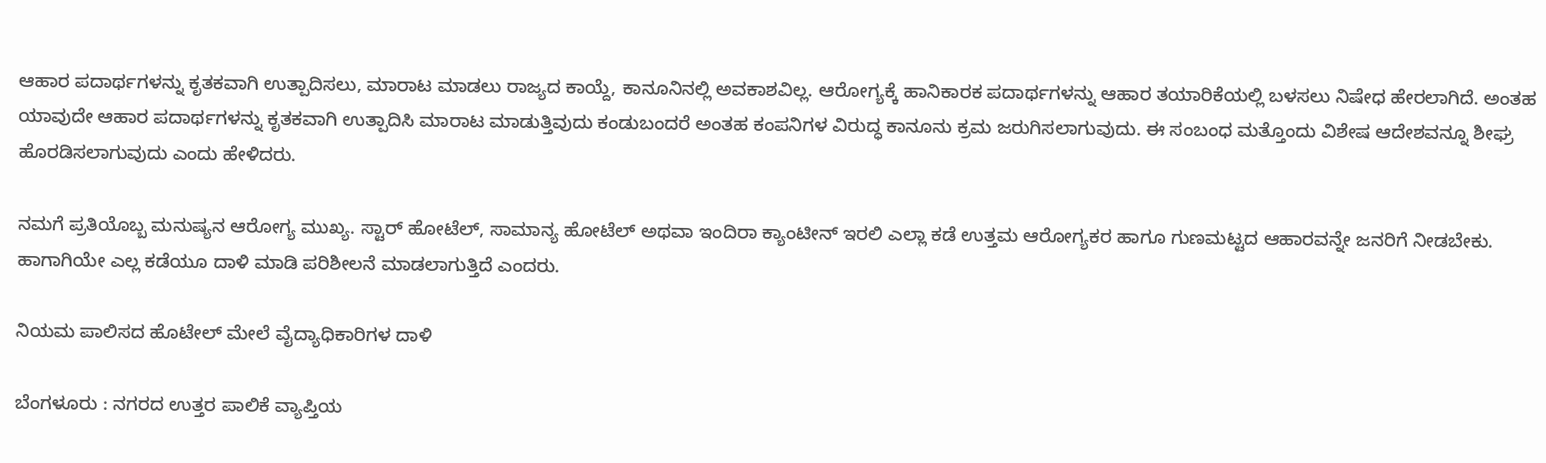ಆಹಾರ ಪದಾರ್ಥಗಳನ್ನು ಕೃತಕವಾಗಿ ಉತ್ಪಾದಿಸಲು, ಮಾರಾಟ ಮಾಡಲು ರಾಜ್ಯದ ಕಾಯ್ದೆ, ಕಾನೂನಿನಲ್ಲಿ ಅವಕಾಶವಿಲ್ಲ. ಆರೋಗ್ಯಕ್ಕೆ ಹಾನಿಕಾರಕ ಪದಾರ್ಥಗಳನ್ನು ಆಹಾರ ತಯಾರಿಕೆಯಲ್ಲಿ ಬಳಸಲು ನಿಷೇಧ ಹೇರಲಾಗಿದೆ. ಅಂತಹ ಯಾವುದೇ ಆಹಾರ ಪದಾರ್ಥಗಳನ್ನು ಕೃತಕವಾಗಿ ಉತ್ಪಾದಿಸಿ ಮಾರಾಟ ಮಾಡುತ್ತಿವುದು ಕಂಡುಬಂದರೆ ಅಂತಹ ಕಂಪನಿಗಳ ವಿರುದ್ಧ ಕಾನೂನು ಕ್ರಮ ಜರುಗಿಸಲಾಗುವುದು. ಈ ಸಂಬಂಧ ಮತ್ತೊಂದು ವಿಶೇಷ ಆದೇಶವನ್ನೂ ಶೀಘ್ರ ಹೊರಡಿಸಲಾಗುವುದು ಎಂದು ಹೇಳಿದರು.

ನಮಗೆ ಪ್ರತಿಯೊಬ್ಬ ಮನುಷ್ಯನ ಆರೋಗ್ಯ ಮುಖ್ಯ. ಸ್ಟಾರ್‌ ಹೋಟೆಲ್‌, ಸಾಮಾನ್ಯ ಹೋಟೆಲ್‌ ಅಥವಾ ಇಂದಿರಾ ಕ್ಯಾಂಟೀನ್‌ ಇರಲಿ ಎಲ್ಲಾ ಕಡೆ ಉತ್ತಮ ಆರೋಗ್ಯಕರ ಹಾಗೂ ಗುಣಮಟ್ಟದ ಆಹಾರವನ್ನೇ ಜನರಿಗೆ ನೀಡಬೇಕು. ಹಾಗಾಗಿಯೇ ಎಲ್ಲ ಕಡೆಯೂ ದಾಳಿ ಮಾಡಿ ಪರಿಶೀಲನೆ ಮಾಡಲಾಗುತ್ತಿದೆ ಎಂದರು.

ನಿಯಮ ಪಾಲಿಸದ ಹೊಟೇಲ್ ಮೇಲೆ ವೈದ್ಯಾಧಿಕಾರಿಗಳ ದಾಳಿ

ಬೆಂಗಳೂರು : ನಗರದ ಉತ್ತರ ಪಾಲಿಕೆ ವ್ಯಾಪ್ತಿಯ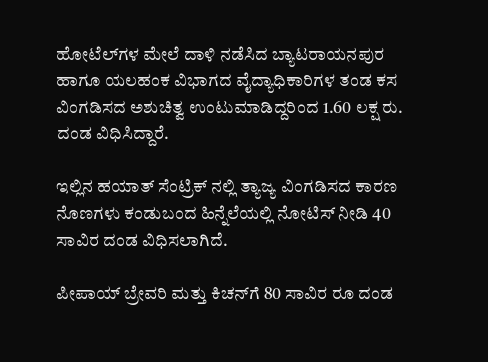ಹೋಟೆಲ್‌ಗಳ ಮೇಲೆ ದಾಳಿ ನಡೆಸಿದ ಬ್ಯಾಟರಾಯನಪುರ ಹಾಗೂ ಯಲಹಂಕ ವಿಭಾಗದ ವೈದ್ಯಾಧಿಕಾರಿಗಳ ತಂಡ ಕಸ ವಿಂಗಡಿಸದ ಅಶುಚಿತ್ವ ಉಂಟುಮಾಡಿದ್ದರಿಂದ 1.60 ಲಕ್ಷ ರು. ದಂಡ ವಿಧಿಸಿದ್ದಾರೆ.

ಇಲ್ಲಿನ ಹಯಾತ್ ಸೆಂಟ್ರಿಕ್ ನಲ್ಲಿ ತ್ಯಾಜ್ಯ ವಿಂಗಡಿಸದ ಕಾರಣ ನೊಣಗಳು ಕಂಡುಬಂದ ಹಿನ್ನೆಲೆಯಲ್ಲಿ ನೋಟಿಸ್ ನೀಡಿ 40 ಸಾವಿರ ದಂಡ ವಿಧಿಸಲಾಗಿದೆ.

ಪೀಪಾಯ್ ಬ್ರೇವರಿ ಮತ್ತು ಕಿಚನ್‌ಗೆ 80 ಸಾವಿರ ರೂ ದಂಡ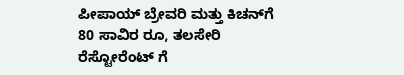ಪೀಪಾಯ್ ಬ್ರೇವರಿ ಮತ್ತು ಕಿಚನ್‌ಗೆ 80 ಸಾವಿರ ರೂ, ತಲಸೇರಿ ರೆಸ್ಟೋರೆಂಟ್ ಗೆ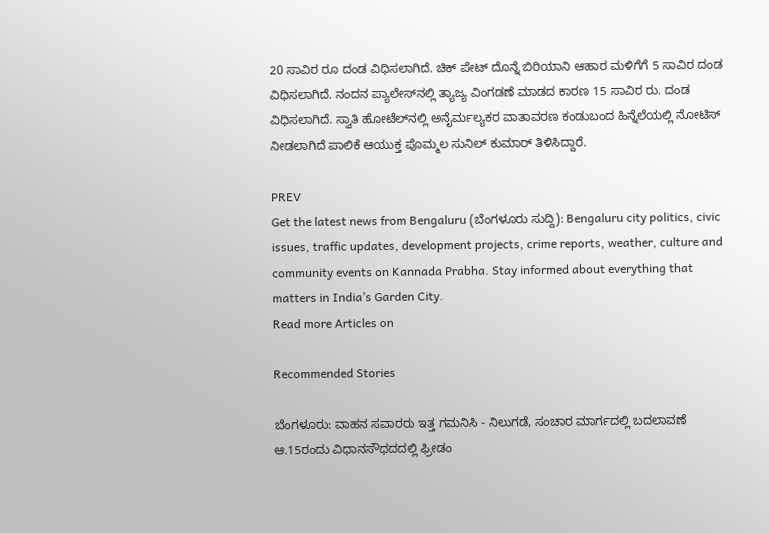20 ಸಾವಿರ ರೂ ದಂಡ ವಿಧಿಸಲಾಗಿದೆ. ಚಿಕ್ ಪೇಟ್ ದೊನ್ನೆ ಬಿರಿಯಾನಿ ಆಹಾರ ಮಳಿಗೆಗೆ 5 ಸಾವಿರ ದಂಡ ವಿಧಿಸಲಾಗಿದೆ. ನಂದನ ಪ್ಯಾಲೇಸ್‌ನಲ್ಲಿ ತ್ಯಾಜ್ಯ ವಿಂಗಡಣೆ ಮಾಡದ ಕಾರಣ 15 ಸಾವಿರ ರು. ದಂಡ ವಿಧಿಸಲಾಗಿದೆ. ಸ್ವಾತಿ ಹೋಟೆಲ್‌ನಲ್ಲಿ ಅನೈರ್ಮಲ್ಯಕರ ವಾತಾವರಣ ಕಂಡುಬಂದ ಹಿನ್ನೆಲೆಯಲ್ಲಿ ನೋಟಿಸ್ ನೀಡಲಾಗಿದೆ ಪಾಲಿಕೆ ಆಯುಕ್ತ ಪೊಮ್ಮಲ ಸುನಿಲ್ ಕುಮಾರ್ ತಿಳಿಸಿದ್ದಾರೆ.

PREV
Get the latest news from Bengaluru (ಬೆಂಗಳೂರು ಸುದ್ದಿ): Bengaluru city politics, civic issues, traffic updates, development projects, crime reports, weather, culture and community events on Kannada Prabha. Stay informed about everything that matters in India’s Garden City.
Read more Articles on

Recommended Stories

ಬೆಂಗಳೂರು: ವಾಹನ ಸವಾರರು ಇತ್ತ ಗಮನಿಸಿ - ನಿಲುಗಡೆ, ಸಂಚಾರ ಮಾರ್ಗದಲ್ಲಿ ಬದಲಾವಣೆ
ಆ.15ರಂದು ವಿಧಾನಸೌಧದದಲ್ಲಿ ಫ್ರೀಡಂ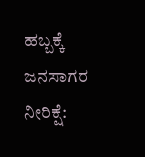ಹಬ್ಬಕ್ಕೆ ಜನಸಾಗರ ನೀರಿಕ್ಷೆ: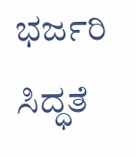ಭರ್ಜರಿ ಸಿದ್ಧತೆ